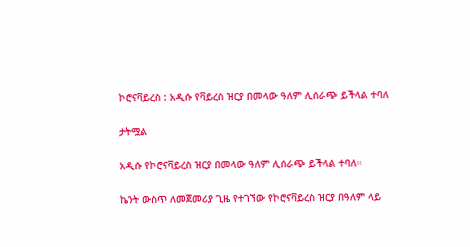ኮሮናቫይረስ : አዲሱ የቫይረስ ዝርያ በመላው ዓለም ሊሰራጭ ይችላል ተባለ

ታትሟል

አዲሱ የኮሮናቫይረስ ዝርያ በመላው ዓለም ሊሰራጭ ይችላል ተባለ።

ኬንት ውስጥ ለመጀመሪያ ጊዜ የተገኘው የኮሮናቫይረስ ዝርያ በዓለም ላይ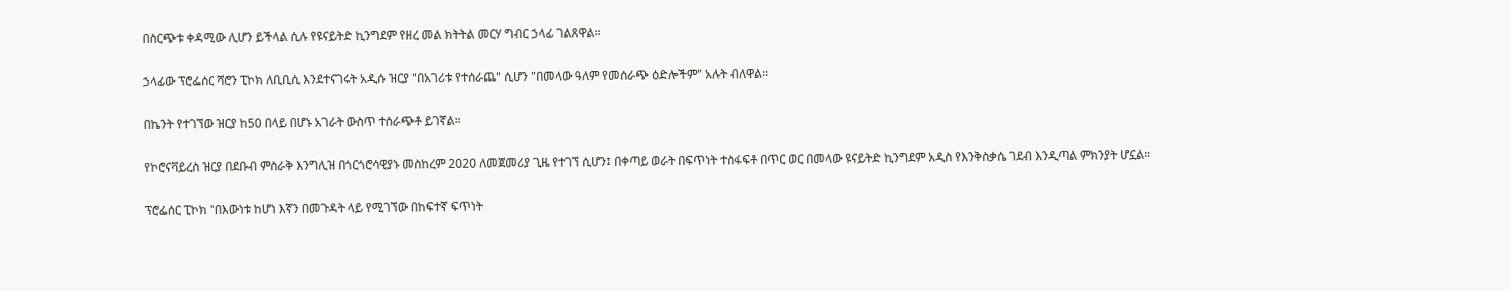በስርጭቱ ቀዳሚው ሊሆን ይችላል ሲሉ የዩናይትድ ኪንግደም የዘረ መል ክትትል መርሃ ግብር ኃላፊ ገልጸዋል።

ኃላፊው ፕሮፌሰር ሻሮን ፒኮክ ለቢቢሲ እንደተናገሩት አዲሱ ዝርያ "በአገሪቱ የተሰራጨ" ሲሆን "በመላው ዓለም የመሰራጭ ዕድሎችም" አሉት ብለዋል፡፡

በኬንት የተገኘው ዝርያ ከ50 በላይ በሆኑ አገራት ውስጥ ተሰራጭቶ ይገኛል።

የኮሮናቫይረስ ዝርያ በደቡብ ምስራቅ እንግሊዝ በጎርጎሮሳዊያኑ መስከረም 2020 ለመጀመሪያ ጊዜ የተገኘ ሲሆን፤ በቀጣይ ወራት በፍጥነት ተስፋፍቶ በጥር ወር በመላው ዩናይትድ ኪንግደም አዲስ የእንቅስቃሴ ገደብ እንዲጣል ምክንያት ሆኗል።

ፕሮፌሰር ፒኮክ "በእውነቱ ከሆነ እኛን በመጉዳት ላይ የሚገኘው በከፍተኛ ፍጥነት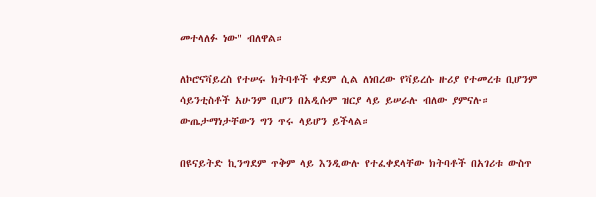መተላለፉ ነው" ብለዋል።

ለኮሮናቫይረስ የተሠሩ ክትባቶች ቀደም ሲል ለነበረው የቫይረሱ ዙሪያ የተመረቱ ቢሆንም ሳይንቲስቶች አሁንም ቢሆን በአዲሱም ዝርያ ላይ ይሠራሉ ብለው ያምናሉ። ውጤታማነታቸውን ግን ጥሩ ላይሆን ይችላል።

በዩናይትድ ኪንግደም ጥቅም ላይ እንዲውሉ የተፈቀደላቸው ክትባቶች በአገሪቱ ውስጥ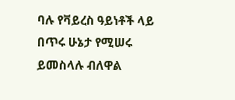ባሉ የቫይረስ ዓይነቶች ላይ በጥሩ ሁኔታ የሚሠሩ ይመስላሉ ብለዋል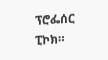ፕሮፌሰር ፒኮክ።